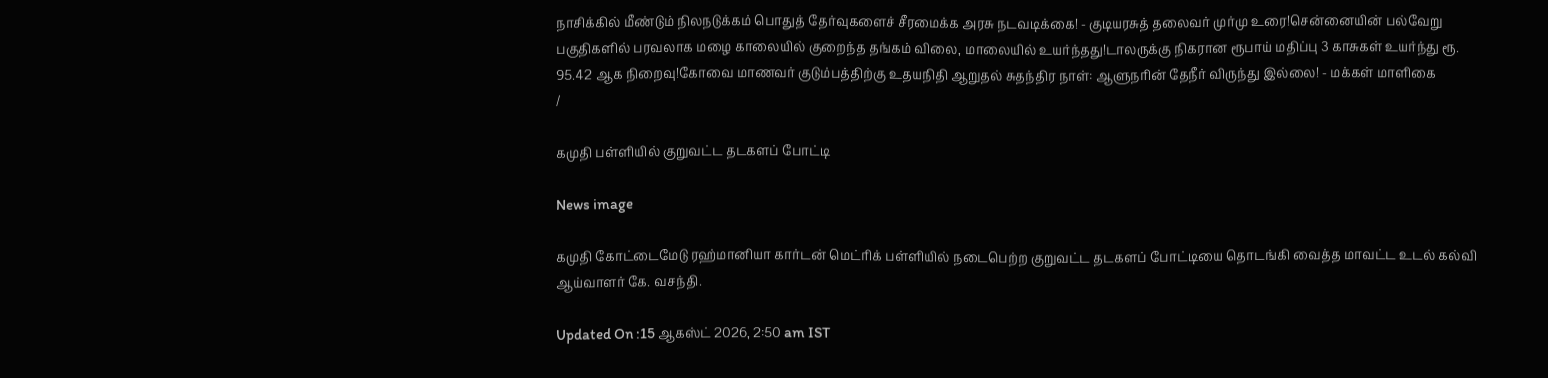நாசிக்கில் மீண்டும் நிலநடுக்கம் பொதுத் தேர்வுகளைச் சீரமைக்க அரசு நடவடிக்கை! - குடியரசுத் தலைவர் முர்மு உரை!சென்னையின் பல்வேறு பகுதிகளில் பரவலாக மழை காலையில் குறைந்த தங்கம் விலை, மாலையில் உயர்ந்தது!டாலருக்கு நிகரான ரூபாய் மதிப்பு 3 காசுகள் உயர்ந்து ரூ. 95.42 ஆக நிறைவு!கோவை மாணவர் குடும்பத்திற்கு உதயநிதி ஆறுதல் சுதந்திர நாள்: ஆளுநரின் தேநீர் விருந்து இல்லை! - மக்கள் மாளிகை
/

கமுதி பள்ளியில் குறுவட்ட தடகளப் போட்டி

News image

கமுதி கோட்டைமேடு ரஹ்மானியா கார்டன் மெட்ரிக் பள்ளியில் நடைபெற்ற குறுவட்ட தடகளப் போட்டியை தொடங்கி வைத்த மாவட்ட உடல் கல்வி ஆய்வாளர் கே. வசந்தி.

Updated On :15 ஆகஸ்ட் 2026, 2:50 am IST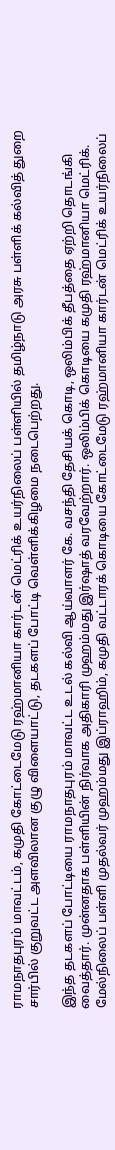ராமநாதபுரம் மாவட்டம், கமுதி கோட்டைமேடு ரஹ்மானியா கார்டன் மெட்ரிக் உயர்நிலைப் பள்ளியில் தமிழ்நாடு அரசு பள்ளிக் கல்வித் துறை சார்பில் குறுவட்ட அளவிலான குழு விளையாட்டு, தடகளப் போட்டி வெள்ளிக்கிழமை நடைபெற்றது.

இந்த தடகளப் போட்டியை ராமநாதபுரம் மாவட்ட உடல் கல்வி ஆய்வாளர் கே. வசந்தி தேசியக் கொடி, ஒலிம்பிக் தீபத்தை ஏற்றி தொடங்கி வைத்தார். முன்னதாக பள்ளியின் நிர்வாக அதிகாரி முஹம்மது இர்ஷாத் வரவேற்றார். ஒலிம்பிக் கொடியை கமுதி ரஹ்மானியா மெட்ரிக். மேல்நிலைப் பள்ளி முதல்வர் முஹம்மது இப்ராஹிம், கமுதி வட்டாரக் கொடியை கோட்டைமேடு ரஹ்மானியா கார்டன் மெட்ரிக் உயர்நிலைப்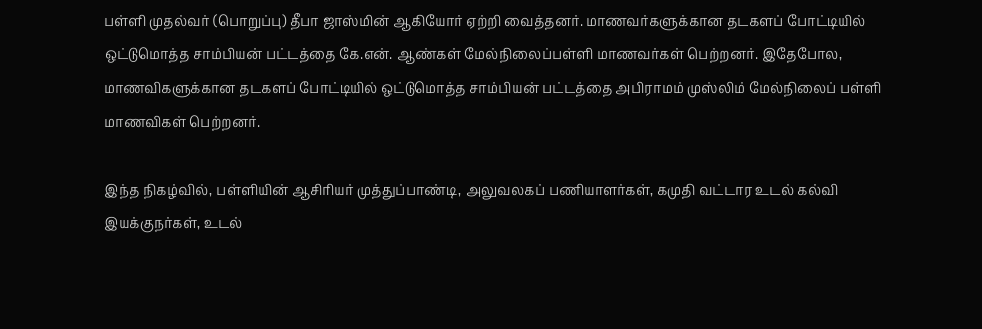பள்ளி முதல்வர் (பொறுப்பு) தீபா ஜாஸ்மின் ஆகியோர் ஏற்றி வைத்தனர். மாணவர்களுக்கான தடகளப் போட்டியில் ஒட்டுமொத்த சாம்பியன் பட்டத்தை கே.என். ஆண்கள் மேல்நிலைப்பள்ளி மாணவர்கள் பெற்றனர். இதேபோல, மாணவிகளுக்கான தடகளப் போட்டியில் ஒட்டுமொத்த சாம்பியன் பட்டத்தை அபிராமம் முஸ்லிம் மேல்நிலைப் பள்ளி மாணவிகள் பெற்றனர்.

இந்த நிகழ்வில், பள்ளியின் ஆசிரியர் முத்துப்பாண்டி, அலுவலகப் பணியாளர்கள், கமுதி வட்டார உடல் கல்வி இயக்குநர்கள், உடல்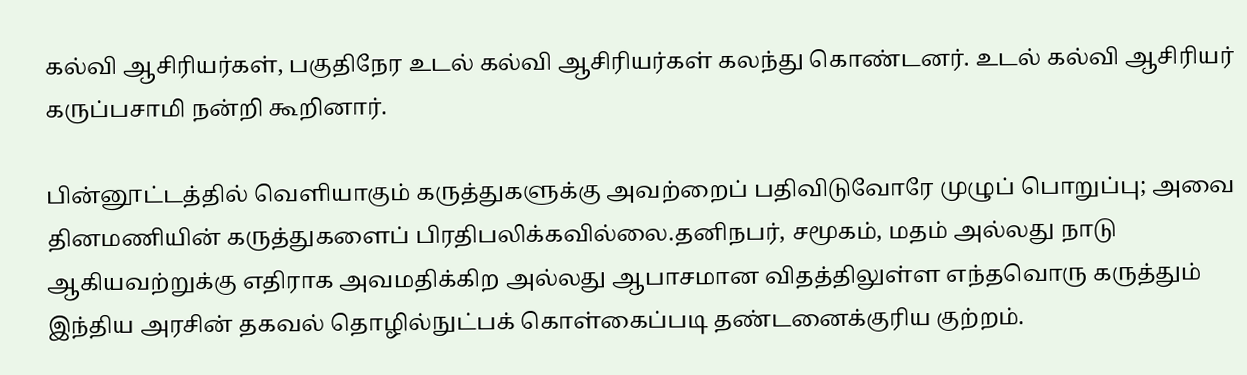கல்வி ஆசிரியர்கள், பகுதிநேர உடல் கல்வி ஆசிரியர்கள் கலந்து கொண்டனர். உடல் கல்வி ஆசிரியர் கருப்பசாமி நன்றி கூறினார்.

பின்னூட்டத்தில் வெளியாகும் கருத்துகளுக்கு அவற்றைப் பதிவிடுவோரே முழுப் பொறுப்பு; அவை தினமணியின் கருத்துகளைப் பிரதிபலிக்கவில்லை.தனிநபர், சமூகம், மதம் அல்லது நாடு ஆகியவற்றுக்கு எதிராக அவமதிக்கிற அல்லது ஆபாசமான விதத்திலுள்ள எந்தவொரு கருத்தும் இந்திய அரசின் தகவல் தொழில்நுட்பக் கொள்கைப்படி தண்டனைக்குரிய குற்றம்.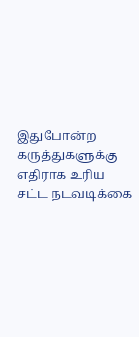இதுபோன்ற கருத்துகளுக்கு எதிராக உரிய சட்ட நடவடிக்கை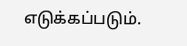எடுக்கப்படும்.